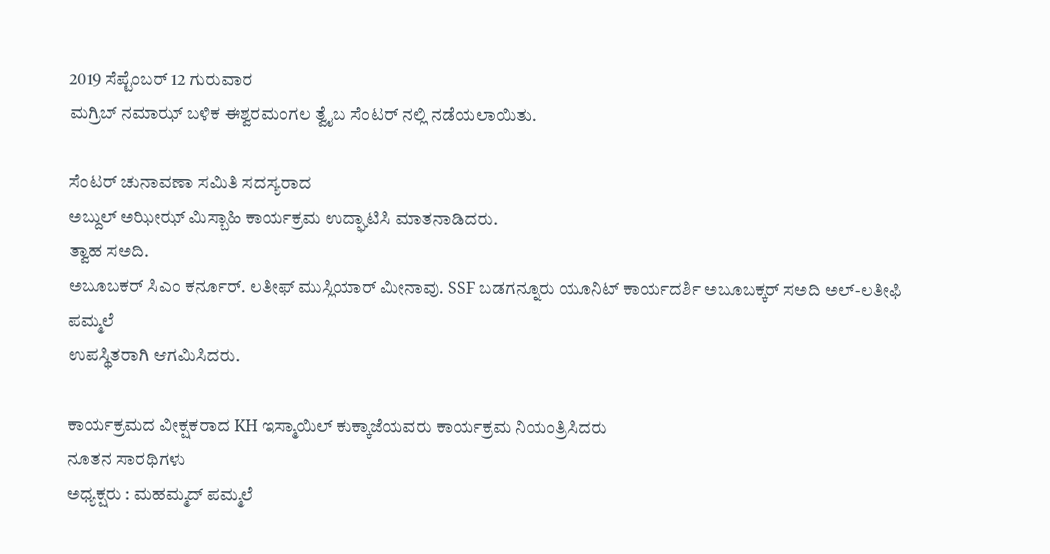2019 ಸೆಪ್ಟೆಂಬರ್ 12 ಗುರುವಾರ
ಮಗ್ರಿಬ್ ನಮಾಝ್ ಬಳಿಕ ಈಶ್ವರಮಂಗಲ ತ್ವೈಬ ಸೆಂಟರ್ ನಲ್ಲಿ ನಡೆಯಲಾಯಿತು.

ಸೆಂಟರ್ ಚುನಾವಣಾ ಸಮಿತಿ ಸದಸ್ಯರಾದ
ಅಬ್ದುಲ್ ಅಝೀಝ್ ಮಿಸ್ಬಾಹಿ ಕಾರ್ಯಕ್ರಮ ಉದ್ಘಾಟಿಸಿ ಮಾತನಾಡಿದರು.
ತ್ವಾಹ ಸಅದಿ.
ಅಬೂಬಕರ್ ಸಿಎಂ ಕರ್ನೂರ್. ಲತೀಫ್ ಮುಸ್ಲಿಯಾರ್ ಮೀನಾವು. SSF ಬಡಗನ್ನೂರು ಯೂನಿಟ್ ಕಾರ್ಯದರ್ಶಿ ಅಬೂಬಕ್ಕರ್ ಸಅದಿ ಅಲ್-ಲತೀಫಿ ಪಮ್ಮಲೆ
ಉಪಸ್ಥಿತರಾಗಿ ಆಗಮಿಸಿದರು.

ಕಾರ್ಯಕ್ರಮದ ವೀಕ್ಷಕರಾದ KH ಇಸ್ಮಾಯಿಲ್ ಕುಕ್ಕಾಜೆಯವರು ಕಾರ್ಯಕ್ರಮ ನಿಯಂತ್ರಿಸಿದರು
ನೂತನ ಸಾರಥಿಗಳು
ಅಧ್ಯಕ್ಷರು : ಮಹಮ್ಮದ್ ಪಮ್ಮಲೆ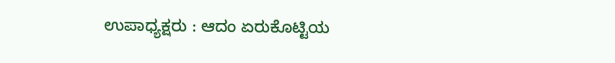ಉಪಾಧ್ಯಕ್ಷರು : ಆದಂ ಏರುಕೊಟ್ಟಿಯ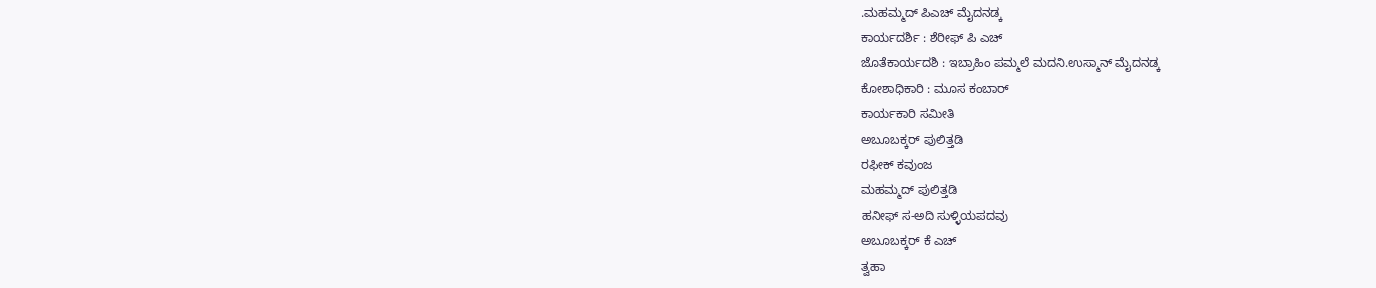.ಮಹಮ್ಮದ್ ಪಿಎಚ್ ಮೈದನಡ್ಕ
ಕಾರ್ಯದರ್ಶಿ : ಶೆರೀಫ್ ಪಿ ಎಚ್
ಜೊತೆಕಾರ್ಯದಶಿ : ಇಬ್ರಾಹಿಂ ಪಮ್ಮಲೆ ಮದನಿ.ಉಸ್ಮಾನ್ ಮೈದನಡ್ಕ
ಕೋಶಾಧಿಕಾರಿ : ಮೂಸ ಕಂಬಾರ್
ಕಾರ್ಯಕಾರಿ ಸಮೀತಿ
ಅಬೂಬಕ್ಕರ್ ಪುಲಿತ್ತಡಿ
ರಫೀಕ್ ಕವುಂಜ
ಮಹಮ್ಮದ್ ಪುಲಿತ್ತಡಿ
ಹನೀಫ್ ಸ-ಅದಿ ಸುಳ್ಳಿಯಪದವು
ಅಬೂಬಕ್ಕರ್ ಕೆ ಎಚ್
ತ್ವಹಾ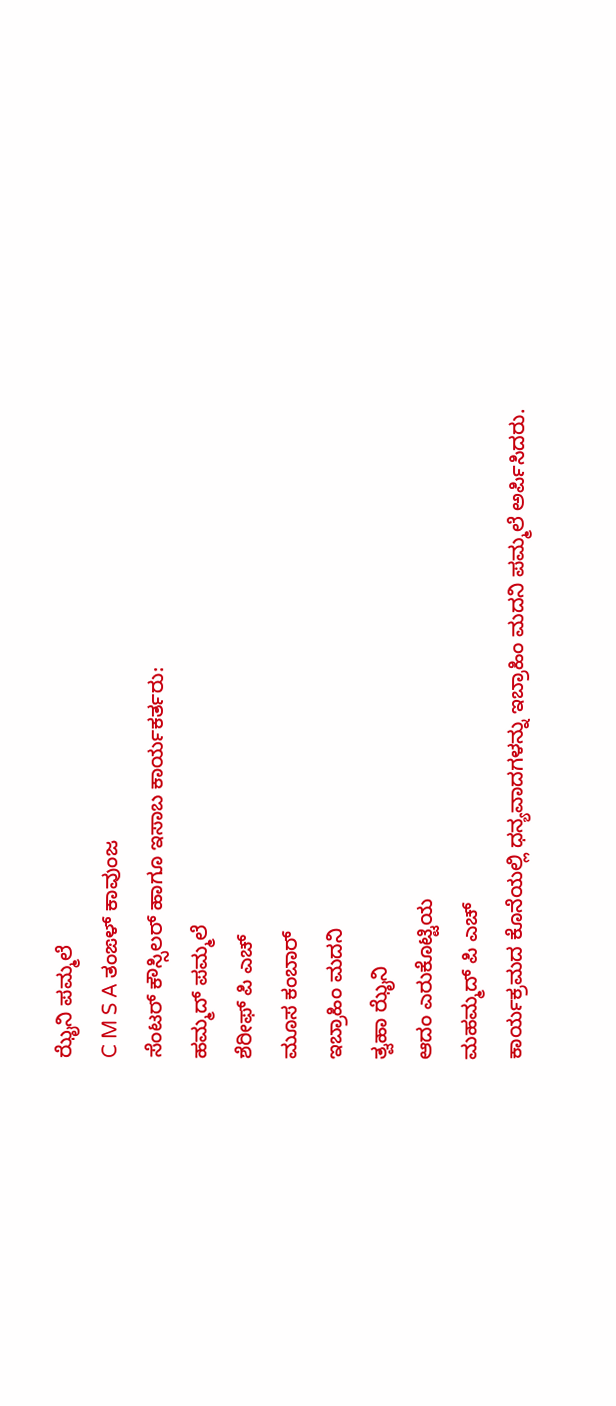ಝೈನಿ ಪಮ್ಮಲೆ
C M S A ತಂಙಳ್ ಕಾವುಂಜ
ಸೆಂಟರ್ ಕೌಸ್ಸಿಲರ್ ಹಾಗೂ ಇಸಾಬ ಕಾರ್ಯಕರ್ತರು:
ಹಮ್ಮದ್ ಪಮ್ಮಲೆ
ಶೆರೀಫ್ ಪಿ ಎಚ್
ಮೂಸ ಕಂಬಾರ್
ಇಬ್ರಾಹಿಂ ಮದನಿ
ತ್ವಹಾ ಝೈನಿ
ಆದಂ ಎರುಕೊಟ್ಟಿಯ
ಮಹಮ್ಮದ್ ಪಿ ಎಚ್
ಕಾರ್ಯಕ್ರಮದ ಕೊನೆಯಲ್ಲಿ ಧನ್ಯವಾದಗಳನ್ನು ಇಬ್ರಾಹಿಂ ಮದನಿ ಪಮ್ಮಲೆ ಅರ್ಪಿಸಿದರು.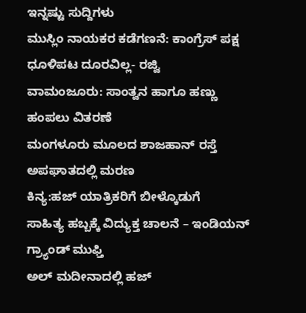ಇನ್ನಷ್ಟು ಸುದ್ದಿಗಳು
ಮುಸ್ಲಿಂ ನಾಯಕರ ಕಡೆಗಣನೆ: ಕಾಂಗ್ರೆಸ್ ಪಕ್ಷ ಧೂಳಿಪಟ ದೂರವಿಲ್ಲ- ರಜ್ವಿ
ವಾಮಂಜೂರು: ಸಾಂತ್ವನ ಹಾಗೂ ಹಣ್ಣು ಹಂಪಲು ವಿತರಣೆ
ಮಂಗಳೂರು ಮೂಲದ ಶಾಜಹಾನ್ ರಸ್ತೆ ಅಪಘಾತದಲ್ಲಿ ಮರಣ
ಕಿನ್ಯ:ಹಜ್ ಯಾತ್ರಿಕರಿಗೆ ಬೀಳ್ಕೊಡುಗೆ
ಸಾಹಿತ್ಯ ಹಬ್ಬಕ್ಕೆ ವಿದ್ಯುಕ್ತ ಚಾಲನೆ – ಇಂಡಿಯನ್ ಗ್ರ್ಯಾಂಡ್ ಮುಫ್ತಿ
ಅಲ್ ಮದೀನಾದಲ್ಲಿ ಹಜ್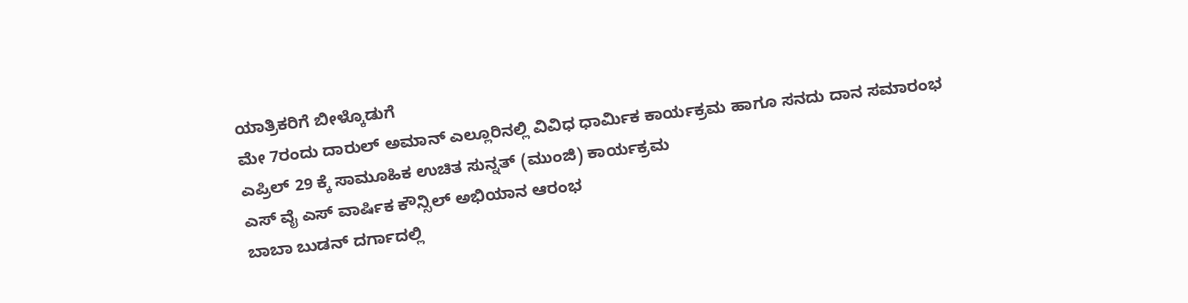ಯಾತ್ರಿಕರಿಗೆ ಬೀಳ್ಕೊಡುಗೆ
ಮೇ 7ರಂದು ದಾರುಲ್ ಅಮಾನ್ ಎಲ್ಲೂರಿನಲ್ಲಿ ವಿವಿಧ ಧಾರ್ಮಿಕ ಕಾರ್ಯಕ್ರಮ ಹಾಗೂ ಸನದು ದಾನ ಸಮಾರಂಭ
ಎಪ್ರಿಲ್ 29 ಕ್ಕೆ ಸಾಮೂಹಿಕ ಉಚಿತ ಸುನ್ನತ್ (ಮುಂಜಿ) ಕಾರ್ಯಕ್ರಮ
ಎಸ್ ವೈ ಎಸ್ ವಾರ್ಷಿಕ ಕೌನ್ಸಿಲ್ ಅಭಿಯಾನ ಆರಂಭ
ಬಾಬಾ ಬುಡನ್ ದರ್ಗಾದಲ್ಲಿ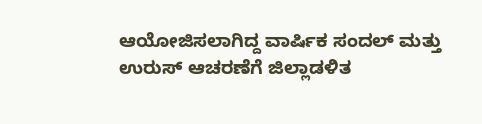ಆಯೋಜಿಸಲಾಗಿದ್ದ ವಾರ್ಷಿಕ ಸಂದಲ್ ಮತ್ತು ಉರುಸ್ ಆಚರಣೆಗೆ ಜಿಲ್ಲಾಡಳಿತ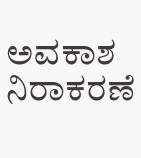ಅವಕಾಶ ನಿರಾಕರಣೆ